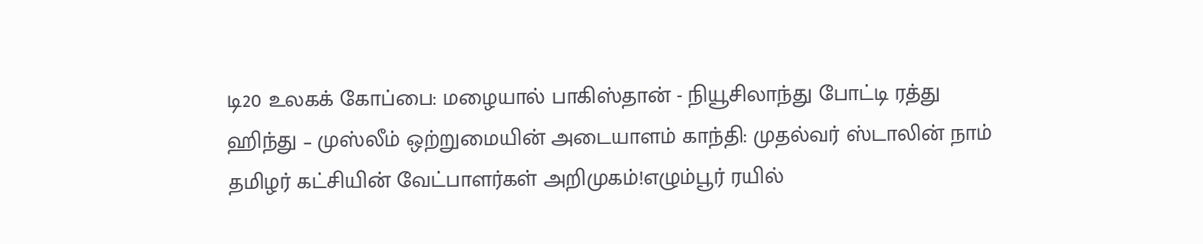டி20 உலகக் கோப்பை: மழையால் பாகிஸ்தான் - நியூசிலாந்து போட்டி ரத்து ஹிந்து – முஸ்லீம் ஒற்றுமையின் அடையாளம் காந்தி: முதல்வர் ஸ்டாலின் நாம் தமிழர் கட்சியின் வேட்பாளர்கள் அறிமுகம்!எழும்பூர் ரயில்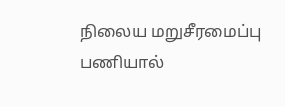நிலைய மறுசீரமைப்பு பணியால்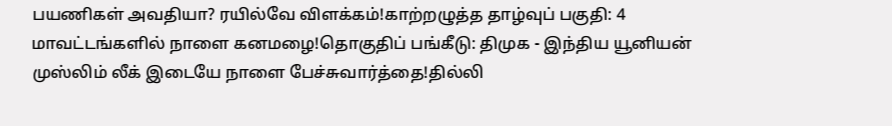பயணிகள் அவதியா? ரயில்வே விளக்கம்!காற்றழுத்த தாழ்வுப் பகுதி: 4 மாவட்டங்களில் நாளை கனமழை!தொகுதிப் பங்கீடு: திமுக - இந்திய யூனியன் முஸ்லிம் லீக் இடையே நாளை பேச்சுவார்த்தை!தில்லி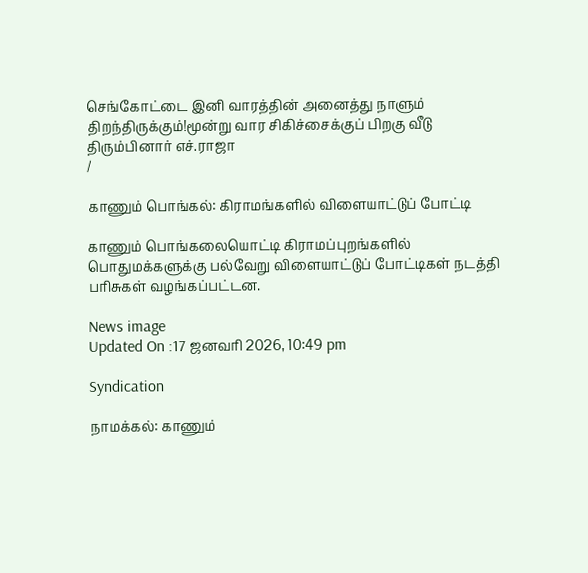செங்கோட்டை இனி வாரத்தின் அனைத்து நாளும் திறந்திருக்கும்!மூன்று வார சிகிச்சைக்குப் பிறகு வீடு திரும்பினார் எச்.ராஜா
/

காணும் பொங்கல்: கிராமங்களில் விளையாட்டுப் போட்டி

காணும் பொங்கலையொட்டி கிராமப்புறங்களில் பொதுமக்களுக்கு பல்வேறு விளையாட்டுப் போட்டிகள் நடத்தி பரிசுகள் வழங்கப்பட்டன.

News image
Updated On :17 ஜனவரி 2026, 10:49 pm

Syndication

நாமக்கல்: காணும்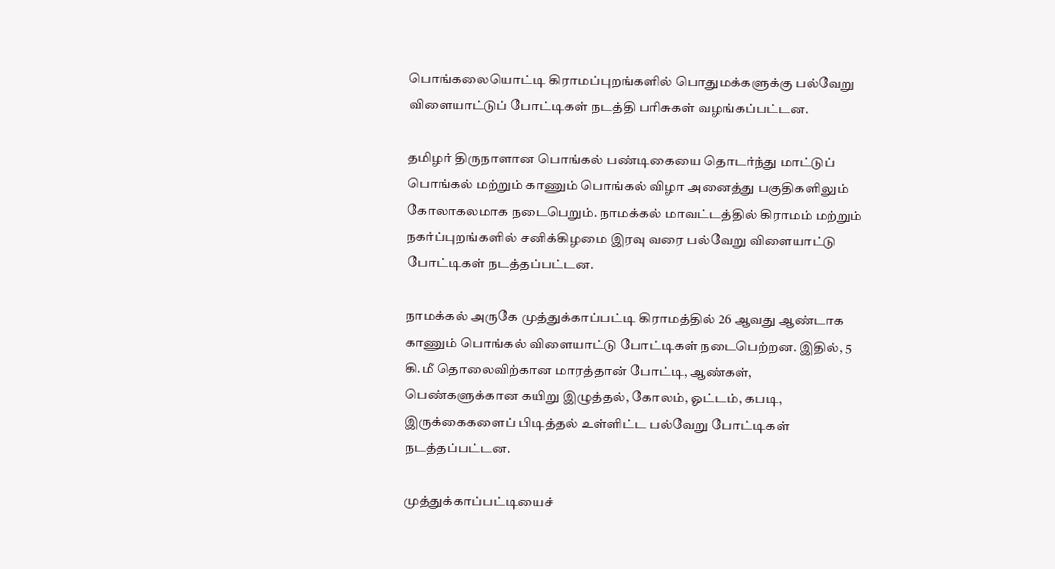பொங்கலையொட்டி கிராமப்புறங்களில் பொதுமக்களுக்கு பல்வேறு விளையாட்டுப் போட்டிகள் நடத்தி பரிசுகள் வழங்கப்பட்டன.

தமிழர் திருநாளான பொங்கல் பண்டிகையை தொடர்ந்து மாட்டுப் பொங்கல் மற்றும் காணும் பொங்கல் விழா அனைத்து பகுதிகளிலும் கோலாகலமாக நடைபெறும். நாமக்கல் மாவட்டத்தில் கிராமம் மற்றும் நகர்ப்புறங்களில் சனிக்கிழமை இரவு வரை பல்வேறு விளையாட்டு போட்டிகள் நடத்தப்பட்டன.

நாமக்கல் அருகே முத்துக்காப்பட்டி கிராமத்தில் 26 ஆவது ஆண்டாக காணும் பொங்கல் விளையாட்டு போட்டிகள் நடைபெற்றன. இதில், 5 கி.மீ தொலைவிற்கான மாரத்தான் போட்டி, ஆண்கள், பெண்களுக்கான கயிறு இழுத்தல், கோலம், ஓட்டம், கபடி, இருக்கைகளைப் பிடித்தல் உள்ளிட்ட பல்வேறு போட்டிகள் நடத்தப்பட்டன.

முத்துக்காப்பட்டியைச்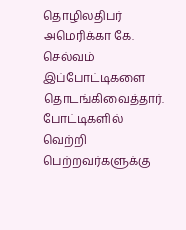தொழிலதிபர் அமெரிக்கா கே. செல்வம் இப்போட்டிகளை தொடங்கிவைத்தார். போட்டிகளில் வெற்றி பெற்றவர்களுக்கு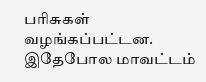பரிசுகள் வழங்கப்பட்டன. இதேபோல மாவட்டம்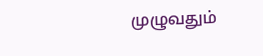முழுவதும்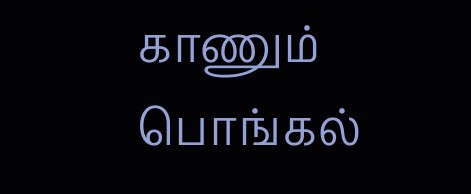காணும் பொங்கல்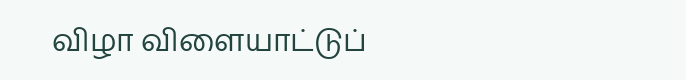விழா விளையாட்டுப்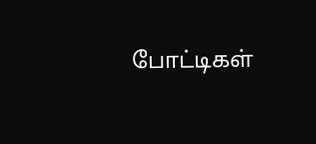போட்டிகள்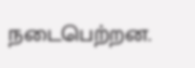நடைபெற்றன.